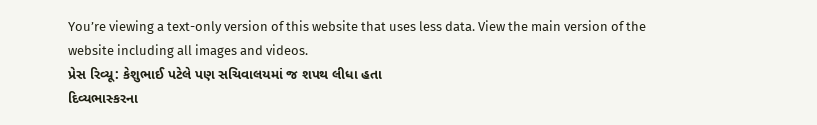You’re viewing a text-only version of this website that uses less data. View the main version of the website including all images and videos.
પ્રેસ રિવ્યૂ: કેશુભાઈ પટેલે પણ સચિવાલયમાં જ શપથ લીધા હતા
દિવ્યભાસ્કરના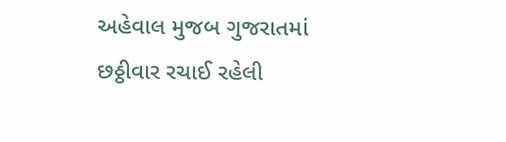અહેવાલ મુજબ ગુજરાતમાં છઠ્ઠીવાર રચાઈ રહેલી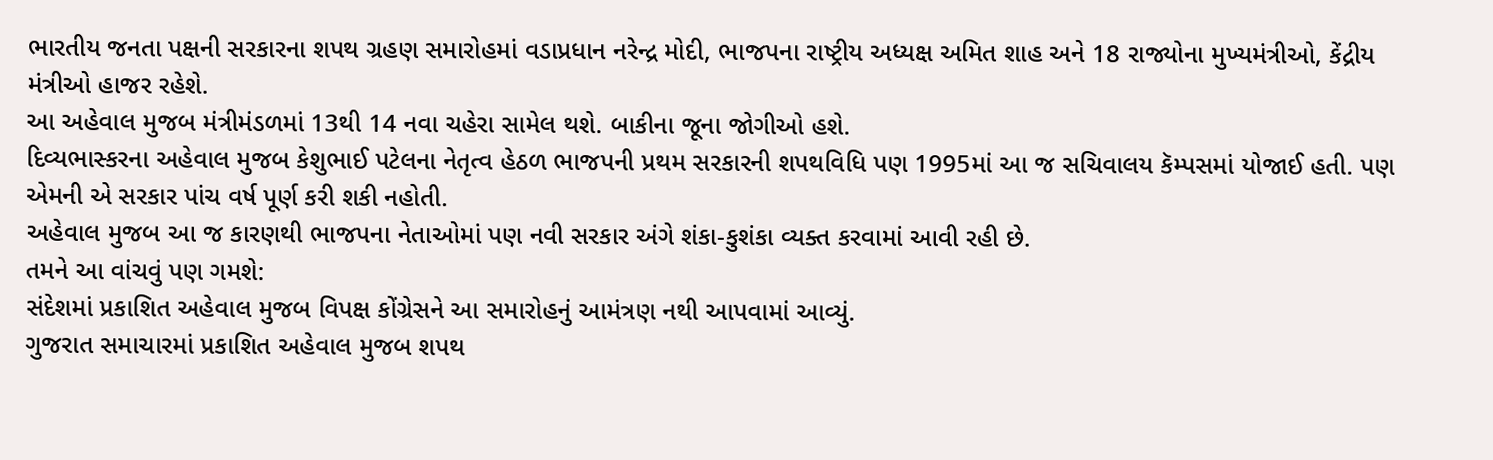ભારતીય જનતા પક્ષની સરકારના શપથ ગ્રહણ સમારોહમાં વડાપ્રધાન નરેન્દ્ર મોદી, ભાજપના રાષ્ટ્રીય અધ્યક્ષ અમિત શાહ અને 18 રાજ્યોના મુખ્યમંત્રીઓ, કેંદ્રીય મંત્રીઓ હાજર રહેશે.
આ અહેવાલ મુજબ મંત્રીમંડળમાં 13થી 14 નવા ચહેરા સામેલ થશે. બાકીના જૂના જોગીઓ હશે.
દિવ્યભાસ્કરના અહેવાલ મુજબ કેશુભાઈ પટેલના નેતૃત્વ હેઠળ ભાજપની પ્રથમ સરકારની શપથવિધિ પણ 1995માં આ જ સચિવાલય કૅમ્પસમાં યોજાઈ હતી. પણ એમની એ સરકાર પાંચ વર્ષ પૂર્ણ કરી શકી નહોતી.
અહેવાલ મુજબ આ જ કારણથી ભાજપના નેતાઓમાં પણ નવી સરકાર અંગે શંકા-કુશંકા વ્યક્ત કરવામાં આવી રહી છે.
તમને આ વાંચવું પણ ગમશે:
સંદેશમાં પ્રકાશિત અહેવાલ મુજબ વિપક્ષ કોંગ્રેસને આ સમારોહનું આમંત્રણ નથી આપવામાં આવ્યું.
ગુજરાત સમાચારમાં પ્રકાશિત અહેવાલ મુજબ શપથ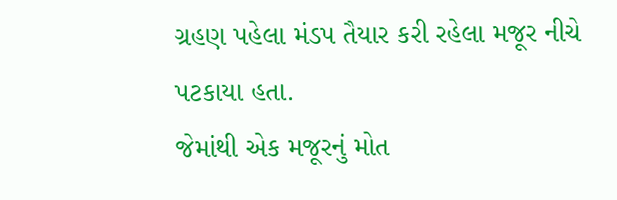ગ્રહણ પહેલા મંડપ તૈયાર કરી રહેલા મજૂર નીચે પટકાયા હતા.
જેમાંથી એક મજૂરનું મોત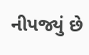નીપજ્યું છે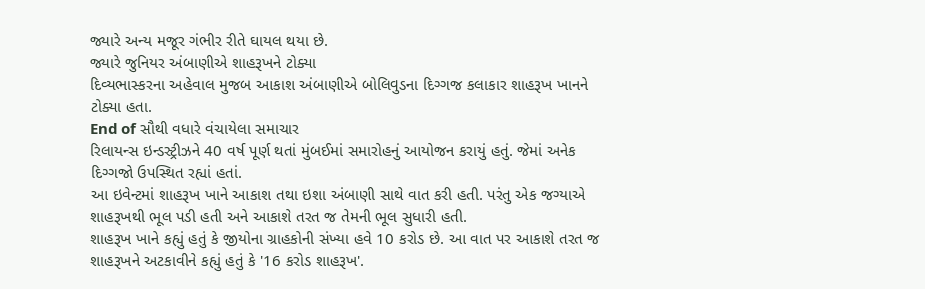જ્યારે અન્ય મજૂર ગંભીર રીતે ઘાયલ થયા છે.
જ્યારે જુનિયર અંબાણીએ શાહરૂખને ટોક્યા
દિવ્યભાસ્કરના અહેવાલ મુજબ આકાશ અંબાણીએ બોલિવુડના દિગ્ગજ કલાકાર શાહરૂખ ખાનને ટોક્યા હતા.
End of સૌથી વધારે વંચાયેલા સમાચાર
રિલાયન્સ ઇન્ડસ્ટ્રીઝને 40 વર્ષ પૂર્ણ થતાં મુંબઈમાં સમારોહનું આયોજન કરાયું હતું. જેમાં અનેક દિગ્ગજો ઉપસ્થિત રહ્યાં હતાં.
આ ઇવેન્ટમાં શાહરૂખ ખાને આકાશ તથા ઇશા અંબાણી સાથે વાત કરી હતી. પરંતુ એક જગ્યાએ શાહરૂખથી ભૂલ પડી હતી અને આકાશે તરત જ તેમની ભૂલ સુધારી હતી.
શાહરૂખ ખાને કહ્યું હતું કે જીયોના ગ્રાહકોની સંખ્યા હવે 10 કરોડ છે. આ વાત પર આકાશે તરત જ શાહરૂખને અટકાવીને કહ્યું હતું કે '16 કરોડ શાહરૂખ'.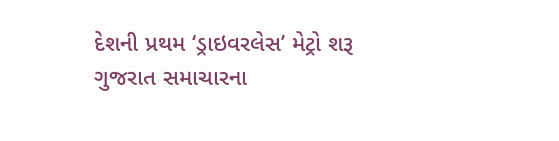દેશની પ્રથમ ‘ડ્રાઇવરલેસ’ મેટ્રો શરૂ
ગુજરાત સમાચારના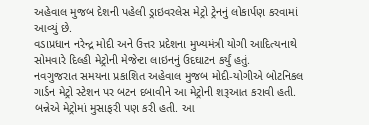અહેવાલ મુજબ દેશની પહેલી ડ્રાઇવરલેસ મેટ્રો ટ્રેનનું લોકાર્પણ કરવામાં આવ્યું છે.
વડાપ્રધાન નરેન્દ્ર મોદી અને ઉત્તર પ્રદેશના મુખ્યમંત્રી યોગી આદિત્યનાથે સોમવારે દિલ્હી મેટ્રોની મેજેન્ટા લાઇનનું ઉદઘાટન કર્યું હતું.
નવગુજરાત સમયના પ્રકાશિત અહેવાલ મુજબ મોદી-યોગીએ બોટનિકલ ગાર્ડન મેટ્રો સ્ટેશન પર બટન દબાવીને આ મેટ્રોની શરૂઆત કરાવી હતી.
બન્નેએ મેટ્રોમાં મુસાફરી પણ કરી હતી. આ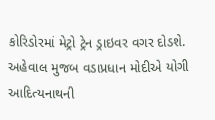કોરિડોરમાં મેટ્રો ટ્રેન ડ્રાઇવર વગર દોડશે.
અહેવાલ મુજબ વડાપ્રધાન મોદીએ યોગી આદિત્યનાથની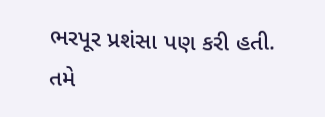ભરપૂર પ્રશંસા પણ કરી હતી.
તમે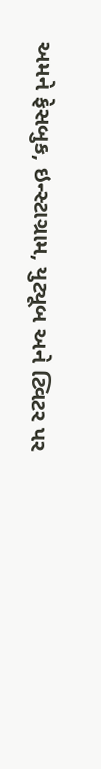અમને ફેસબુક, ઇન્સ્ટાગ્રામ, યુટ્યૂબ અને ટ્વિટર પર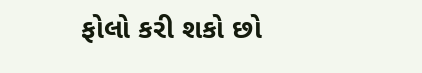ફોલો કરી શકો છો